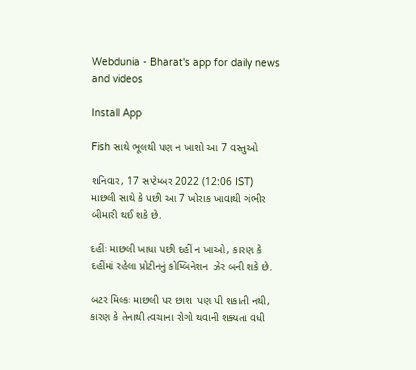Webdunia - Bharat's app for daily news and videos

Install App

Fish સાથે ભૂલથી પણ ન ખાશો આ 7 વસ્તુઓ

શનિવાર, 17 સપ્ટેમ્બર 2022 (12:06 IST)
માછલી સાથે કે પછી આ 7 ખોરાક ખાવાથી ગંભીર બીમારી થઈ શકે છે.

દહીંઃ માછલી ખાધા પછી દહીં ન ખાઓ, કારણ કે દહીંમાં રહેલા પ્રોટીનનું કોમ્બિનેશન  ઝેર બની શકે છે.

બટર મિલ્કઃ માછલી પર છાશ  પણ પી શકાતી નથી, કારણ કે તેનાથી ત્વચાના રોગો થવાની શક્યતા વધી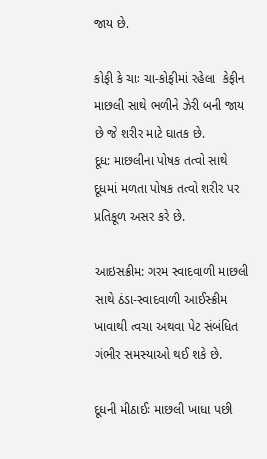જાય છે.

કોફી કે ચાઃ ચા-કોફીમાં રહેલા  કેફીન માછલી સાથે ભળીને ઝેરી બની જાય છે જે શરીર માટે ઘાતક છે.
દૂધ: માછલીના પોષક તત્વો સાથે દૂધમાં મળતા પોષક તત્વો શરીર પર પ્રતિકૂળ અસર કરે છે.

આઇસક્રીમ: ગરમ સ્વાદવાળી માછલી સાથે ઠંડા-સ્વાદવાળી આઈસ્ક્રીમ ખાવાથી ત્વચા અથવા પેટ સંબંધિત ગંભીર સમસ્યાઓ થઈ શકે છે.

દૂધની મીઠાઈઃ માછલી ખાધા પછી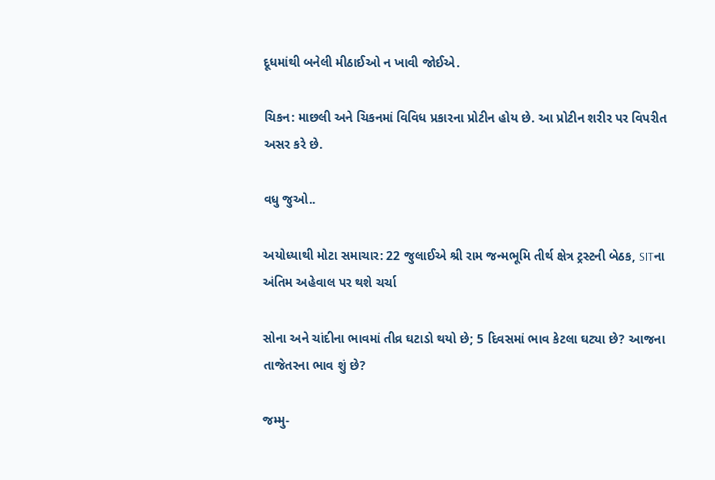દૂધમાંથી બનેલી મીઠાઈઓ ન ખાવી જોઈએ.

ચિકન: માછલી અને ચિકનમાં વિવિધ પ્રકારના પ્રોટીન હોય છે. આ પ્રોટીન શરીર પર વિપરીત અસર કરે છે.

વધુ જુઓ..

અયોધ્યાથી મોટા સમાચાર: 22 જુલાઈએ શ્રી રામ જન્મભૂમિ તીર્થ ક્ષેત્ર ટ્રસ્ટની બેઠક, SITના અંતિમ અહેવાલ પર થશે ચર્ચા

સોના અને ચાંદીના ભાવમાં તીવ્ર ઘટાડો થયો છે; 5 દિવસમાં ભાવ કેટલા ઘટ્યા છે? આજના તાજેતરના ભાવ શું છે?

જમ્મુ-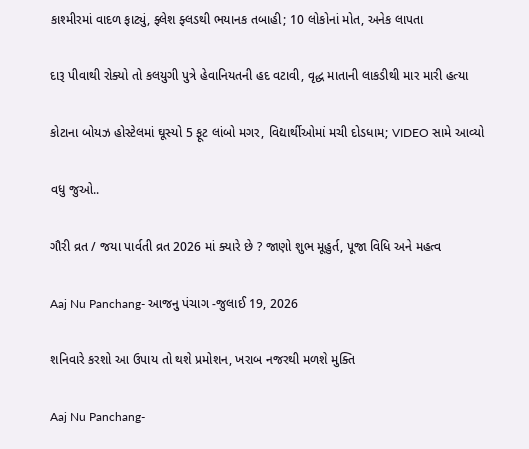કાશ્મીરમાં વાદળ ફાટ્યું, ફ્લેશ ફ્લડથી ભયાનક તબાહી; 10 લોકોનાં મોત, અનેક લાપતા

દારૂ પીવાથી રોક્યો તો કલયુગી પુત્રે હેવાનિયતની હદ વટાવી, વૃદ્ધ માતાની લાકડીથી માર મારી હત્યા

કોટાના બોયઝ હોસ્ટેલમાં ઘૂસ્યો 5 ફૂટ લાંબો મગર, વિદ્યાર્થીઓમાં મચી દોડધામ; VIDEO સામે આવ્યો

વધુ જુઓ..

ગૌરી વ્રત / જયા પાર્વતી વ્રત 2026 માં ક્યારે છે ? જાણો શુભ મૂહુર્ત, પૂજા વિધિ અને મહત્વ

Aaj Nu Panchang- આજનુ પંચાગ -જુલાઈ 19, 2026

શનિવારે કરશો આ ઉપાય તો થશે પ્રમોશન, ખરાબ નજરથી મળશે મુક્તિ

Aaj Nu Panchang-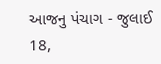આજનુ પંચાગ - જુલાઈ 18,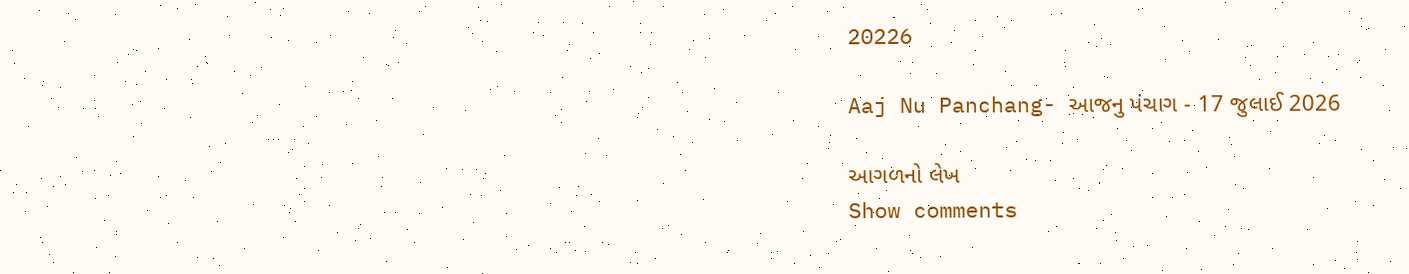20226

Aaj Nu Panchang- આજનુ પંચાગ - 17 જુલાઈ 2026

આગળનો લેખ
Show comments